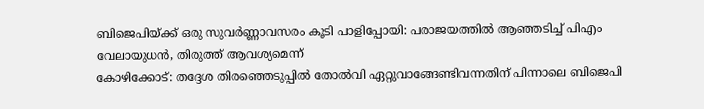ബിജെപിയ്ക്ക് ഒരു സുവർണ്ണാവസരം കൂടി പാളിപ്പോയി: പരാജയത്തിൽ ആഞ്ഞടിച്ച് പിഎം വേലായുധൻ, തിരുത്ത് ആവശ്യമെന്ന്
കോഴിക്കോട്: തദ്ദേശ തിരഞ്ഞെടുപ്പിൽ തോൽവി ഏറ്റുവാങ്ങേണ്ടിവന്നതിന് പിന്നാലെ ബിജെപി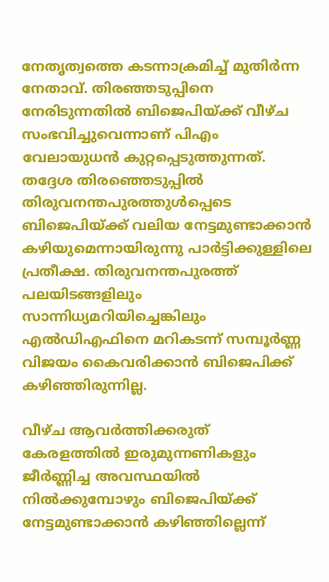നേതൃത്വത്തെ കടന്നാക്രമിച്ച് മുതിർന്ന നേതാവ്. തിരഞ്ഞടുപ്പിനെ നേരിടുന്നതിൽ ബിജെപിയ്ക്ക് വീഴ്ച സംഭവിച്ചുവെന്നാണ് പിഎം വേലായുധൻ കുറ്റപ്പെടുത്തുന്നത്. തദ്ദേശ തിരഞ്ഞെടുപ്പിൽ തിരുവനന്തപുരത്തുൾപ്പെടെ ബിജെപിയ്ക്ക് വലിയ നേട്ടമുണ്ടാക്കാൻ കഴിയുമെന്നായിരുന്നു പാർട്ടിക്കുള്ളിലെ പ്രതീക്ഷ. തിരുവനന്തപുരത്ത് പലയിടങ്ങളിലും സാന്നിധ്യമറിയിച്ചെങ്കിലും എൽഡിഎഫിനെ മറികടന്ന് സമ്പൂർണ്ണ വിജയം കൈവരിക്കാൻ ബിജെപിക്ക് കഴിഞ്ഞിരുന്നില്ല.

വീഴ്ച ആവർത്തിക്കരുത്
കേരളത്തിൽ ഇരുമുന്നണികളും ജീർണ്ണിച്ച അവസ്ഥയിൽ നിൽക്കുമ്പോഴും ബിജെപിയ്ക്ക് നേട്ടമുണ്ടാക്കാൻ കഴിഞ്ഞില്ലെന്ന്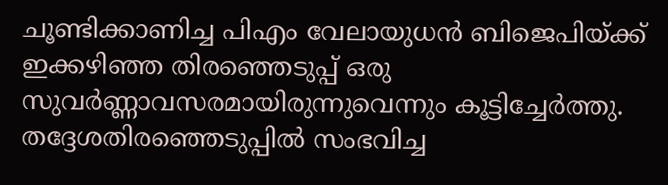ചൂണ്ടിക്കാണിച്ച പിഎം വേലായുധൻ ബിജെപിയ്ക്ക് ഇക്കഴിഞ്ഞ തിരഞ്ഞെടുപ്പ് ഒരു സുവർണ്ണാവസരമായിരുന്നുവെന്നും കൂട്ടിച്ചേർത്തു. തദ്ദേശതിരഞ്ഞെടുപ്പിൽ സംഭവിച്ച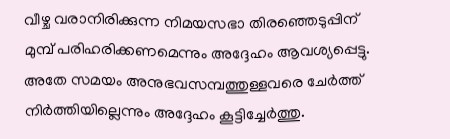വീഴ്ച വരാനിരിക്കുന്ന നിമയസഭാ തിരഞ്ഞെടുപ്പിന് മുമ്പ് പരിഹരിക്കണമെന്നും അദ്ദേഹം ആവശ്യപ്പെട്ടു. അതേ സമയം അനുഭവസമ്പത്തുള്ളവരെ ചേർത്ത് നിർത്തിയില്ലെന്നും അദ്ദേഹം കൂട്ടിച്ചേർത്തു.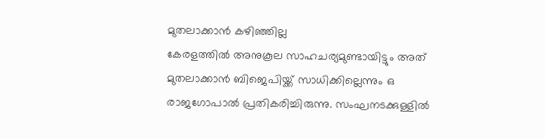മുതലാക്കാൻ കഴിഞ്ഞില്ല
കേരളത്തിൽ അനുകൂല സാഹചര്യമുണ്ടായിട്ടും അത് മുതലാക്കാൻ ബിജെപിയ്ക്ക് സാധിക്കില്ലെന്നും ഒ രാജഗോപാൽ പ്രതികരിച്ചിരുന്നു. സംഘനടക്കുള്ളിൽ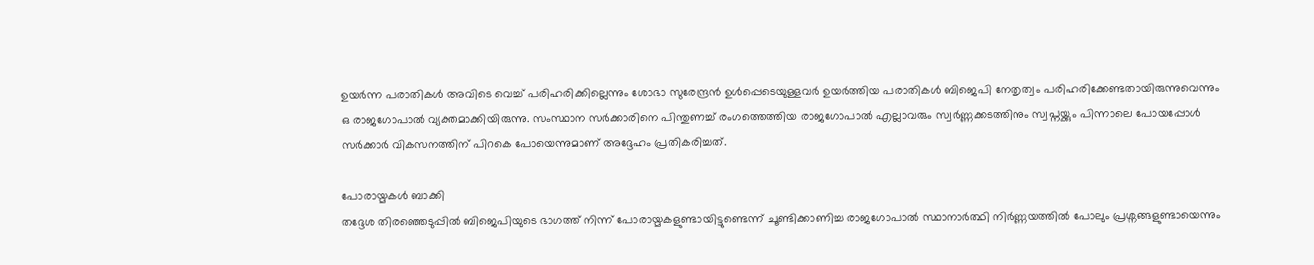ഉയർന്ന പരാതികൾ അവിടെ വെച്ച് പരിഹരിക്കില്ലെന്നും ശോഭാ സുരേന്ദ്രൻ ഉൾപ്പെടെയുള്ളവർ ഉയർത്തിയ പരാതികൾ ബിജെപി നേതൃത്വം പരിഹരിക്കേണ്ടതായിരുന്നുവെന്നും ഒ രാജഗോപാൽ വ്യക്തമാക്കിയിരുന്നു. സംസ്ഥാന സർക്കാരിനെ പിന്തുണച്ച് രംഗത്തെത്തിയ രാജഗോപാൽ എല്ലാവരും സ്വർണ്ണക്കടത്തിനും സ്വപ്നയ്ക്കും പിന്നാലെ പോയപ്പോൾ സർക്കാർ വികസനത്തിന് പിറകെ പോയെന്നുമാണ് അദ്ദേഹം പ്രതികരിച്ചത്.

പോരായ്മകൾ ബാക്കി
തദ്ദേശ തിരഞ്ഞെടുപ്പിൽ ബിജെപിയുടെ ഭാഗത്ത് നിന്ന് പോരായ്മകളുണ്ടായിട്ടുണ്ടെന്ന് ചൂണ്ടിക്കാണിച്ച രാജഗോപാൽ സ്ഥാനാർത്ഥി നിർണ്ണയത്തിൽ പോലും പ്രശ്നങ്ങളുണ്ടായെന്നും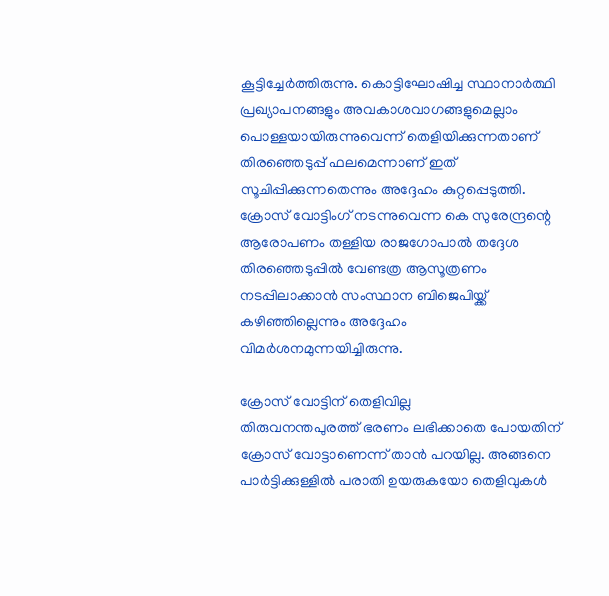കൂട്ടിച്ചേർത്തിരുന്നു. കൊട്ടിഘോഷിച്ച സ്ഥാനാർത്ഥി പ്രഖ്യാപനങ്ങളും അവകാശവാഗങ്ങളുമെല്ലാം പൊള്ളയായിരുന്നുവെന്ന് തെളിയിക്കുന്നതാണ് തിരഞ്ഞെടുപ്പ് ഫലമെന്നാണ് ഇത് സൂചിപ്പിക്കുന്നതെന്നും അദ്ദേഹം കുറ്റപ്പെടുത്തി. ക്രോസ് വോട്ടിംഗ് നടന്നുവെന്ന കെ സുരേന്ദ്രന്റെ ആരോപണം തള്ളിയ രാജഗോപാൽ തദ്ദേശ തിരഞ്ഞെടുപ്പിൽ വേണ്ടത്ര ആസൂത്രണം നടപ്പിലാക്കാൻ സംസ്ഥാന ബിജെപിയ്ക്ക് കഴിഞ്ഞില്ലെന്നും അദ്ദേഹം വിമർശനമുന്നയിച്ചിരുന്നു.

ക്രോസ് വോട്ടിന് തെളിവില്ല
തിരുവനന്തപുരത്ത് ഭരണം ലഭിക്കാതെ പോയതിന് ക്രോസ് വോട്ടാണെന്ന് താൻ പറയില്ല. അങ്ങനെ പാർട്ടിക്കുള്ളിൽ പരാതി ഉയരുകയോ തെളിവുകൾ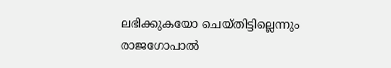ലഭിക്കുകയോ ചെയ്തിട്ടില്ലെന്നും രാജഗോപാൽ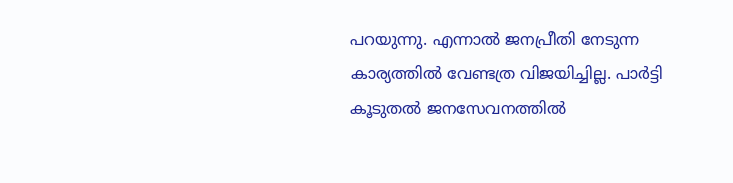പറയുന്നു. എന്നാൽ ജനപ്രീതി നേടുന്ന കാര്യത്തിൽ വേണ്ടത്ര വിജയിച്ചില്ല. പാർട്ടി കൂടുതൽ ജനസേവനത്തിൽ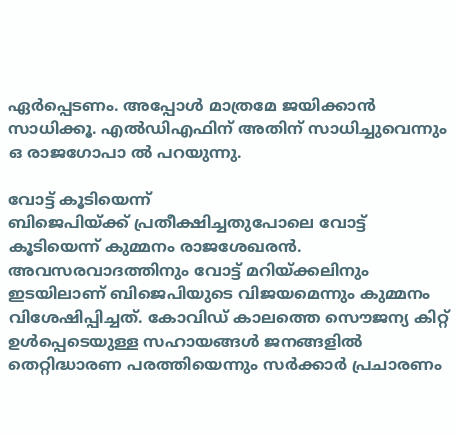ഏർപ്പെടണം. അപ്പോൾ മാത്രമേ ജയിക്കാൻ സാധിക്കൂ. എൽഡിഎഫിന് അതിന് സാധിച്ചുവെന്നും ഒ രാജഗോപാ ൽ പറയുന്നു.

വോട്ട് കൂടിയെന്ന്
ബിജെപിയ്ക്ക് പ്രതീക്ഷിച്ചതുപോലെ വോട്ട് കൂടിയെന്ന് കുമ്മനം രാജശേഖരൻ. അവസരവാദത്തിനും വോട്ട് മറിയ്ക്കലിനും ഇടയിലാണ് ബിജെപിയുടെ വിജയമെന്നും കുമ്മനം വിശേഷിപ്പിച്ചത്. കോവിഡ് കാലത്തെ സൌജന്യ കിറ്റ് ഉൾപ്പെടെയുള്ള സഹായങ്ങൾ ജനങ്ങളിൽ തെറ്റിദ്ധാരണ പരത്തിയെന്നും സർക്കാർ പ്രചാരണം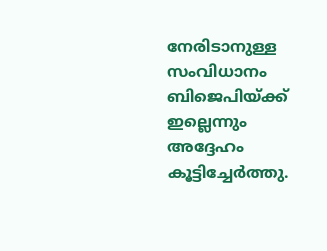നേരിടാനുള്ള സംവിധാനം ബിജെപിയ്ക്ക് ഇല്ലെന്നും അദ്ദേഹം കൂട്ടിച്ചേർത്തു.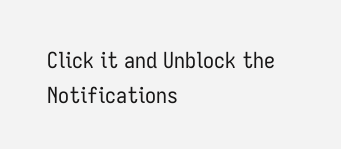Click it and Unblock the Notifications